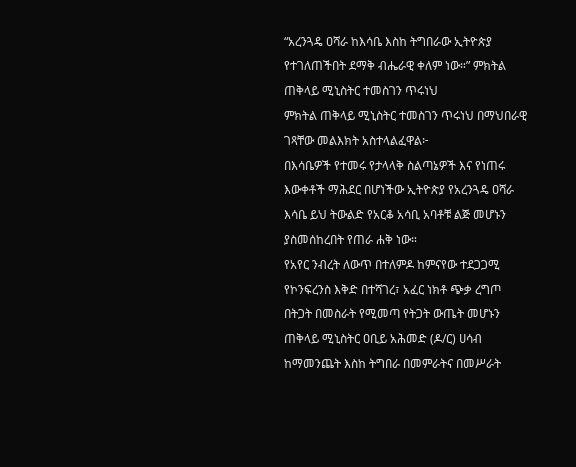“አረንጓዴ ዐሻራ ከእሳቤ እስከ ትግበራው ኢትዮጵያ የተገለጠችበት ደማቅ ብሔራዊ ቀለም ነው።” ምክትል ጠቅላይ ሚኒስትር ተመስገን ጥሩነህ
ምክትል ጠቅላይ ሚኒስትር ተመስገን ጥሩነህ በማህበራዊ ገጻቸው መልእክት አስተላልፈዋል፦
በእሳቤዎች የተመሩ የታላላቅ ስልጣኔዎች እና የነጠሩ እውቀቶች ማሕደር በሆነችው ኢትዮጵያ የአረንጓዴ ዐሻራ እሳቤ ይህ ትውልድ የአርቆ አሳቢ አባቶቹ ልጅ መሆኑን ያስመሰከረበት የጠራ ሐቅ ነው።
የአየር ንብረት ለውጥ በተለምዶ ከምናየው ተደጋጋሚ የኮንፍረንስ እቅድ በተሻገረ፣ አፈር ነክቶ ጭቃ ረግጦ በትጋት በመስራት የሚመጣ የትጋት ውጤት መሆኑን ጠቅላይ ሚኒስትር ዐቢይ አሕመድ (ዶ/ር) ሀሳብ ከማመንጨት እስከ ትግበራ በመምራትና በመሥራት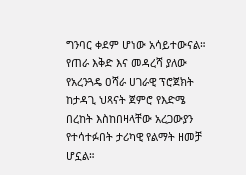ግንባር ቀደም ሆነው አሳይተውናል።
የጠራ እቅድ እና መዳረሻ ያለው የአረንጓዴ ዐሻራ ሀገራዊ ፕሮጀክት ከታዳጊ ህጻናት ጀምሮ የእድሜ በረከት እስከበዛላቸው አረጋውያን የተሳተፉበት ታሪካዊ የልማት ዘመቻ ሆኗል።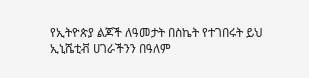የኢትዮጵያ ልጆች ለዓመታት በስኬት የተገበሩት ይህ ኢኒሼቲቭ ሀገራችንን በዓለም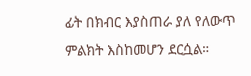ፊት በክብር እያስጠራ ያለ የለውጥ ምልክት እስከመሆን ደርሷል።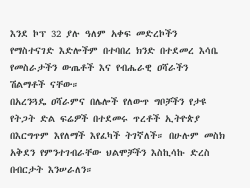እንደ ኮፕ 32 ያሉ ዓለም አቀፍ መድረኮችን የማስተናገድ እድሎችም በተባበረ ክንድ በተደመረ እሳቤ የመስራታችን ውጤቶች እና የብሔራዊ ዐሻራችን ሽልማቶች ናቸው።
በአረንጓዴ ዐሻራምና በሌሎች የለውጥ ግቦቻችን የታዩ የትጋት ድል ፍሬዎች በተደመሩ ጥረቶች ኢትዮጵያ በእርግጥም እየለማች እየፈካች ትገኛለች። በሁሉም መስክ አቅደን የምንተገብራቸው ህልሞቻችን እስኪሳኩ ድረስ በብርታት እንሠራለን።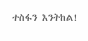ተስፋን እንትከል!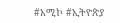#አሚኮ #ኢትዮጵያ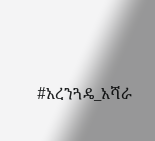#አረንጓዴ_አሻራ